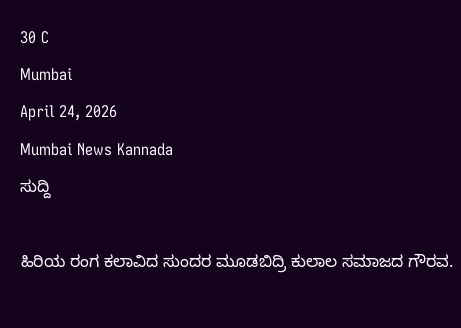30 C
Mumbai
April 24, 2026
Mumbai News Kannada
ಸುದ್ದಿ

ಹಿರಿಯ ರಂಗ ಕಲಾವಿದ ಸುಂದರ ಮೂಡಬಿದ್ರಿ ಕುಲಾಲ ಸಮಾಜದ ಗೌರವ.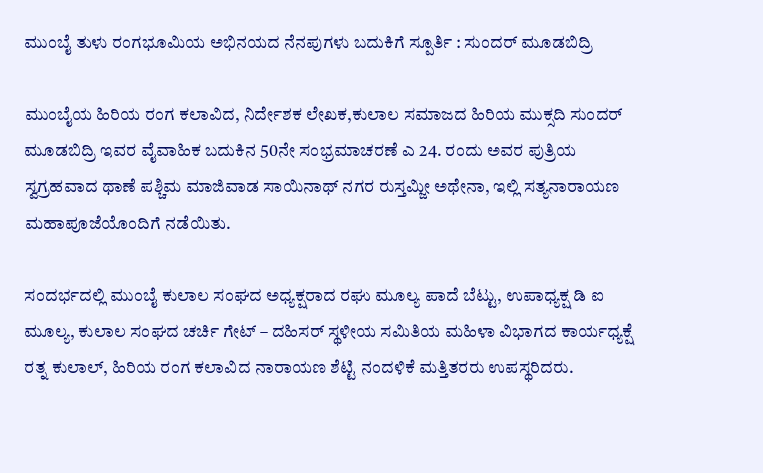ಮುಂಬೈ ತುಳು ರಂಗಭೂಮಿಯ ಅಭಿನಯದ ನೆನಪುಗಳು ಬದುಕಿಗೆ ಸ್ಪೂರ್ತಿ : ಸುಂದರ್ ಮೂಡಬಿದ್ರಿ

ಮುಂಬೈಯ ಹಿರಿಯ ರಂಗ ಕಲಾವಿದ, ನಿರ್ದೇಶಕ ಲೇಖಕ,ಕುಲಾಲ ಸಮಾಜದ ಹಿರಿಯ ಮುಕ್ಸದಿ ಸುಂದರ್ ಮೂಡಬಿದ್ರಿ ಇವರ ವೈವಾಹಿಕ ಬದುಕಿನ 50ನೇ ಸಂಭ್ರಮಾಚರಣೆ ಎ 24. ರಂದು ಅವರ ಪುತ್ರಿಯ ಸ್ವಗ್ರಹವಾದ ಥಾಣೆ ಪಶ್ಚಿಮ ಮಾಜಿವಾಡ ಸಾಯಿನಾಥ್ ನಗರ ರುಸ್ತಮ್ಜೀ ಅಥೇನಾ, ಇಲ್ಲಿ ಸತ್ಯನಾರಾಯಣ ಮಹಾಪೂಜೆಯೊಂದಿಗೆ ನಡೆಯಿತು.

ಸಂದರ್ಭದಲ್ಲಿ ಮುಂಬೈ ಕುಲಾಲ ಸಂಘದ ಅಧ್ಯಕ್ಷರಾದ ರಘು ಮೂಲ್ಯ ಪಾದೆ ಬೆಟ್ಟು, ಉಪಾಧ್ಯಕ್ಷ ಡಿ ಐ ಮೂಲ್ಯ, ಕುಲಾಲ ಸಂಘದ ಚರ್ಚಿ ಗೇಟ್ – ದಹಿಸರ್ ಸ್ಥಳೀಯ ಸಮಿತಿಯ ಮಹಿಳಾ ವಿಭಾಗದ ಕಾರ್ಯಧ್ಯಕ್ಷೆ ರತ್ನ ಕುಲಾಲ್, ಹಿರಿಯ ರಂಗ ಕಲಾವಿದ ನಾರಾಯಣ ಶೆಟ್ಟಿ ನಂದಳಿಕೆ ಮತ್ತಿತರರು ಉಪಸ್ಥರಿದರು.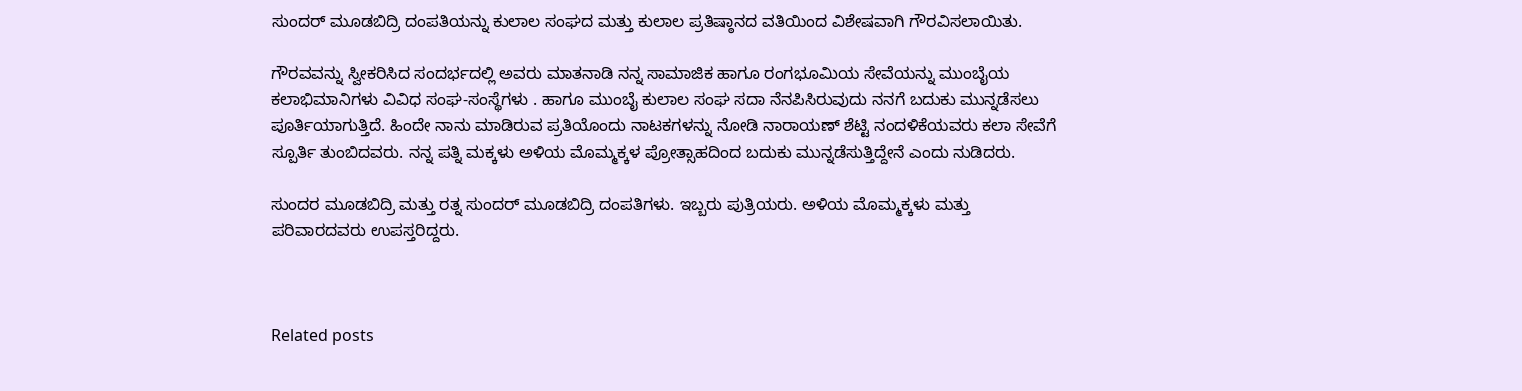ಸುಂದರ್ ಮೂಡಬಿದ್ರಿ ದಂಪತಿಯನ್ನು ಕುಲಾಲ ಸಂಘದ ಮತ್ತು ಕುಲಾಲ ಪ್ರತಿಷ್ಠಾನದ ವತಿಯಿಂದ ವಿಶೇಷವಾಗಿ ಗೌರವಿಸಲಾಯಿತು.

ಗೌರವವನ್ನು ಸ್ವೀಕರಿಸಿದ ಸಂದರ್ಭದಲ್ಲಿ ಅವರು ಮಾತನಾಡಿ ನನ್ನ ಸಾಮಾಜಿಕ ಹಾಗೂ ರಂಗಭೂಮಿಯ ಸೇವೆಯನ್ನು ಮುಂಬೈಯ ಕಲಾಭಿಮಾನಿಗಳು ವಿವಿಧ ಸಂಘ-ಸಂಸ್ಥೆಗಳು . ಹಾಗೂ ಮುಂಬೈ ಕುಲಾಲ ಸಂಘ ಸದಾ ನೆನಪಿಸಿರುವುದು ನನಗೆ ಬದುಕು ಮುನ್ನಡೆಸಲು ಪೂರ್ತಿಯಾಗುತ್ತಿದೆ. ಹಿಂದೇ ನಾನು ಮಾಡಿರುವ ಪ್ರತಿಯೊಂದು ನಾಟಕಗಳನ್ನು ನೋಡಿ ನಾರಾಯಣ್ ಶೆಟ್ಟಿ ನಂದಳಿಕೆಯವರು ಕಲಾ ಸೇವೆಗೆ ಸ್ಪೂರ್ತಿ ತುಂಬಿದವರು. ನನ್ನ ಪತ್ನಿ ಮಕ್ಕಳು ಅಳಿಯ ಮೊಮ್ಮಕ್ಕಳ ಪ್ರೋತ್ಸಾಹದಿಂದ ಬದುಕು ಮುನ್ನಡೆಸುತ್ತಿದ್ದೇನೆ ಎಂದು ನುಡಿದರು.

ಸುಂದರ ಮೂಡಬಿದ್ರಿ ಮತ್ತು ರತ್ನ ಸುಂದರ್ ಮೂಡಬಿದ್ರಿ ದಂಪತಿಗಳು. ಇಬ್ಬರು ಪುತ್ರಿಯರು. ಅಳಿಯ ಮೊಮ್ಮಕ್ಕಳು ಮತ್ತು  ಪರಿವಾರದವರು ಉಪಸ್ತರಿದ್ದರು.



Related posts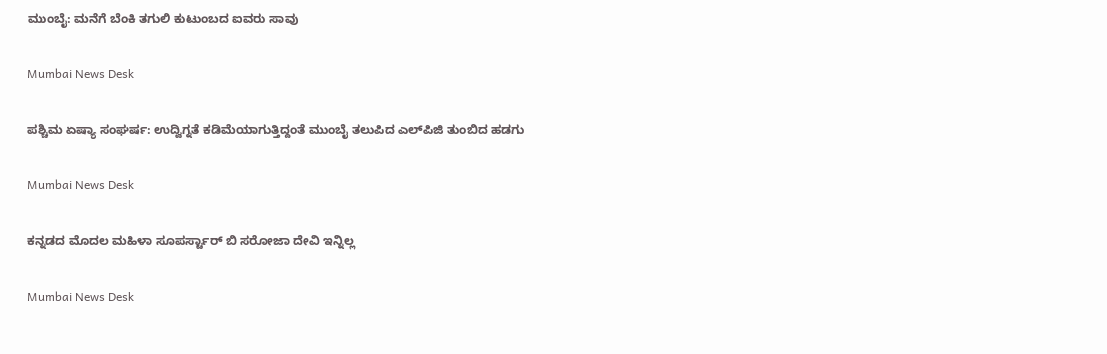ಮುಂಬೈ: ಮನೆಗೆ ಬೆಂಕಿ ತಗುಲಿ ಕುಟುಂಬದ ಐವರು ಸಾವು

Mumbai News Desk

ಪಶ್ಚಿಮ ಏಷ್ಯಾ ಸಂಘರ್ಷ: ಉದ್ವಿಗ್ನತೆ ಕಡಿಮೆಯಾಗುತ್ತಿದ್ದಂತೆ ಮುಂಬೈ ತಲುಪಿದ ಎಲ್‌ಪಿಜಿ ತುಂಬಿದ ಹಡಗು

Mumbai News Desk

ಕನ್ನಡದ ಮೊದಲ ಮಹಿಳಾ ಸೂಪರ್ಸ್ಟಾರ್ ಬಿ ಸರೋಜಾ ದೇವಿ ಇನ್ನಿಲ್ಲ

Mumbai News Desk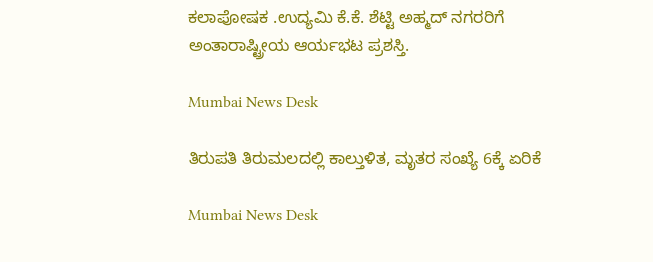ಕಲಾಪೋಷಕ .ಉದ್ಯಮಿ ಕೆ.ಕೆ. ಶೆಟ್ಟಿ ಅಹ್ಮದ್ ನಗರರಿಗೆ ಅಂತಾರಾಷ್ಟ್ರೀಯ ಆರ್ಯಭಟ ಪ್ರಶಸ್ತಿ.

Mumbai News Desk

ತಿರುಪತಿ ತಿರುಮಲದಲ್ಲಿ ಕಾಲ್ತುಳಿತ, ಮೃತರ ಸಂಖ್ಯೆ 6ಕ್ಕೆ ಏರಿಕೆ

Mumbai News Desk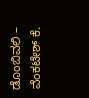ಡೊಂಬಿವಲಿ – ವೆಂಕಟೇಶ್ ಕೆ.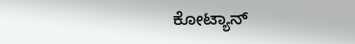ಕೋಟ್ಯಾನ್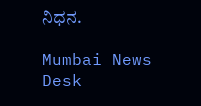ನಿಧನ.

Mumbai News Desk